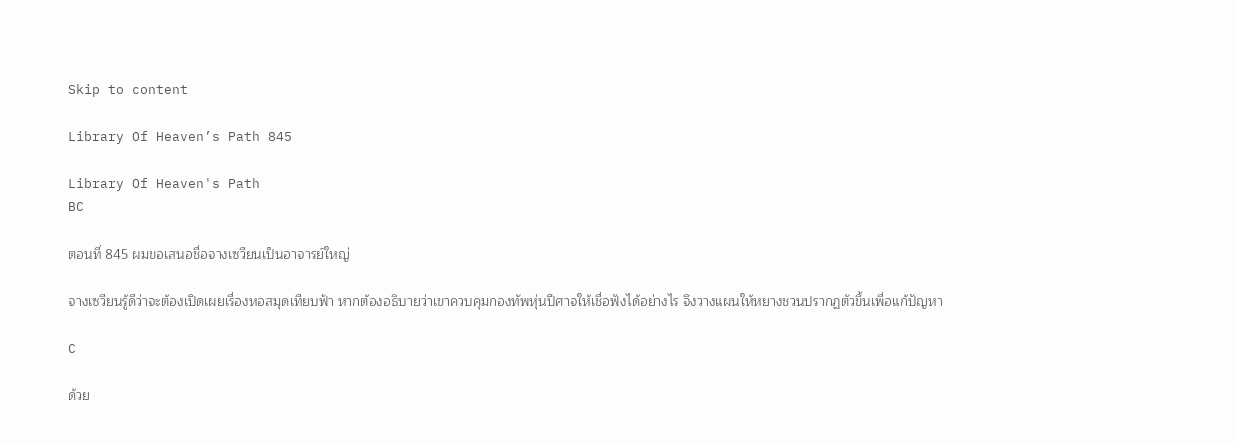Skip to content

Library Of Heaven’s Path 845

Library Of Heaven's Path
BC

ตอนที่ 845 ผมขอเสนอชื่อจางเซวียนเป็นอาจารย์ใหญ่

จางเซวียนรู้ดีว่าจะต้องเปิดเผยเรื่องหอสมุดเทียบฟ้า หากต้องอธิบายว่าเขาควบคุมกองทัพหุ่นปีศาจให้เชื่อฟังได้อย่างไร จึงวางแผนให้หยางชวนปรากฏตัวขึ้นเพื่อแก้ปัญหา

C

ด้วย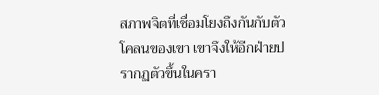สภาพจิตที่เชื่อมโยงถึงกันกับตัวโคลนของเขา เขาจึงให้อีกฝ่ายปรากฏตัวขึ้นในครา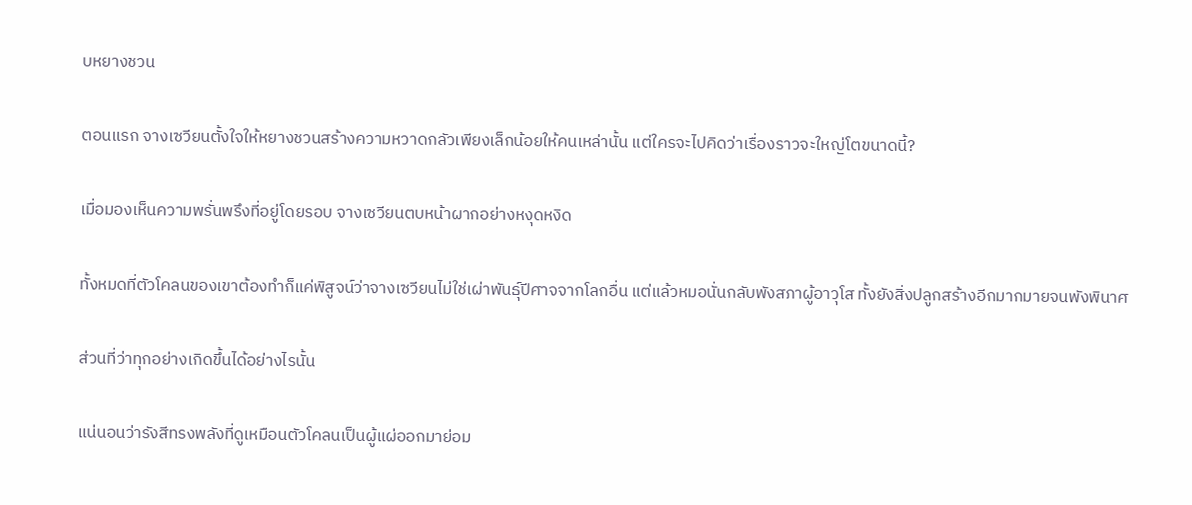บหยางชวน

ตอนแรก จางเซวียนตั้งใจให้หยางชวนสร้างความหวาดกลัวเพียงเล็กน้อยให้คนเหล่านั้น แต่ใครจะไปคิดว่าเรื่องราวจะใหญ่โตขนาดนี้?

เมื่อมองเห็นความพรั่นพรึงที่อยู่โดยรอบ จางเซวียนตบหน้าผากอย่างหงุดหงิด

ทั้งหมดที่ตัวโคลนของเขาต้องทำก็แค่พิสูจน์ว่าจางเซวียนไม่ใช่เผ่าพันธุ์ปีศาจจากโลกอื่น แต่แล้วหมอนั่นกลับพังสภาผู้อาวุโส ทั้งยังสิ่งปลูกสร้างอีกมากมายจนพังพินาศ

ส่วนที่ว่าทุกอย่างเกิดขึ้นได้อย่างไรนั้น

แน่นอนว่ารังสีทรงพลังที่ดูเหมือนตัวโคลนเป็นผู้แผ่ออกมาย่อม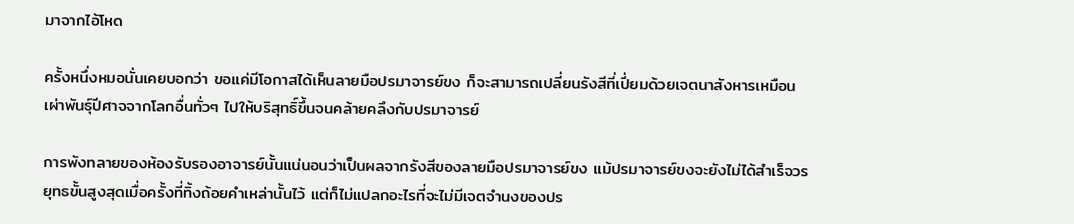มาจากไอ้โหด

ครั้งหนึ่งหมอนั่นเคยบอกว่า ขอแค่มีโอกาสได้เห็นลายมือปรมาจารย์ขง ก็จะสามารถเปลี่ยนรังสีที่เปี่ยมด้วยเจตนาสังหารเหมือนเผ่าพันธุ์ปีศาจจากโลกอื่นทั่วๆ ไปให้บริสุทธิ์ขึ้นจนคล้ายคลึงกับปรมาจารย์

การพังทลายของห้องรับรองอาจารย์นั้นแน่นอนว่าเป็นผลจากรังสีของลายมือปรมาจารย์ขง แม้ปรมาจารย์ขงจะยังไม่ได้สำเร็จวรยุทธขั้นสูงสุดเมื่อครั้งที่ทิ้งถ้อยคำเหล่านั้นไว้ แต่ก็ไม่แปลกอะไรที่จะไม่มีเจตจำนงของปร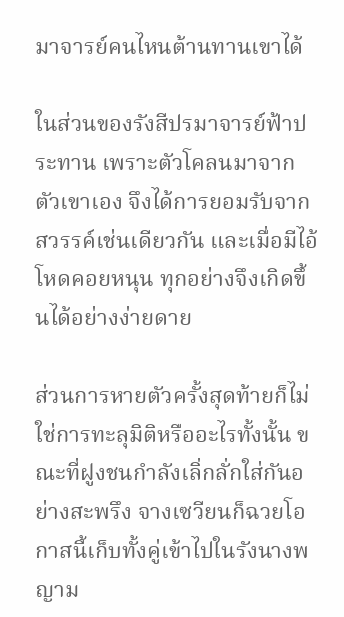มาจารย์คนไหนต้านทานเขาได้

ในส่วนของรังสีปรมาจารย์ฟ้าประทาน เพราะตัวโคลนมาจากตัวเขาเอง จึงได้การยอมรับจากสวรรค์เช่นเดียวกัน และเมื่อมีไอ้โหดคอยหนุน ทุกอย่างจึงเกิดขึ้นได้อย่างง่ายดาย

ส่วนการหายตัวครั้งสุดท้ายก็ไม่ใช่การทะลุมิติหรืออะไรทั้งนั้น ขณะที่ฝูงชนกำลังเลิ่กลั่กใส่กันอย่างสะพรึง จางเซวียนก็ฉวยโอกาสนี้เก็บทั้งคู่เข้าไปในรังนางพญาม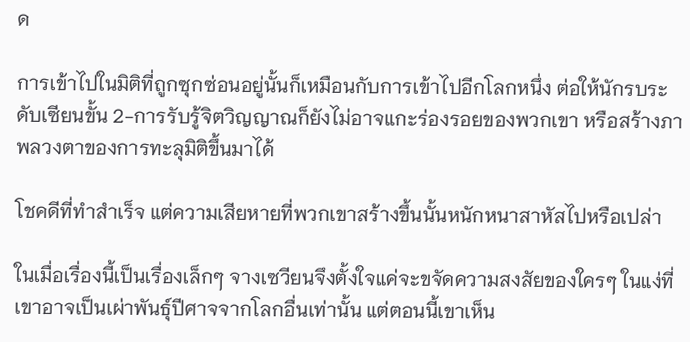ด

การเข้าไปในมิติที่ถูกซุกซ่อนอยู่นั้นก็เหมือนกับการเข้าไปอีกโลกหนึ่ง ต่อให้นักรบระดับเซียนขั้น 2-การรับรู้จิตวิญญาณก็ยังไม่อาจแกะร่องรอยของพวกเขา หรือสร้างภาพลวงตาของการทะลุมิติขึ้นมาได้

โชคดีที่ทำสำเร็จ แต่ความเสียหายที่พวกเขาสร้างขึ้นนั้นหนักหนาสาหัสไปหรือเปล่า

ในเมื่อเรื่องนี้เป็นเรื่องเล็กๆ จางเซวียนจึงตั้งใจแค่จะขจัดความสงสัยของใครๆ ในแง่ที่เขาอาจเป็นเผ่าพันธุ์ปีศาจจากโลกอื่นเท่านั้น แต่ตอนนี้เขาเห็น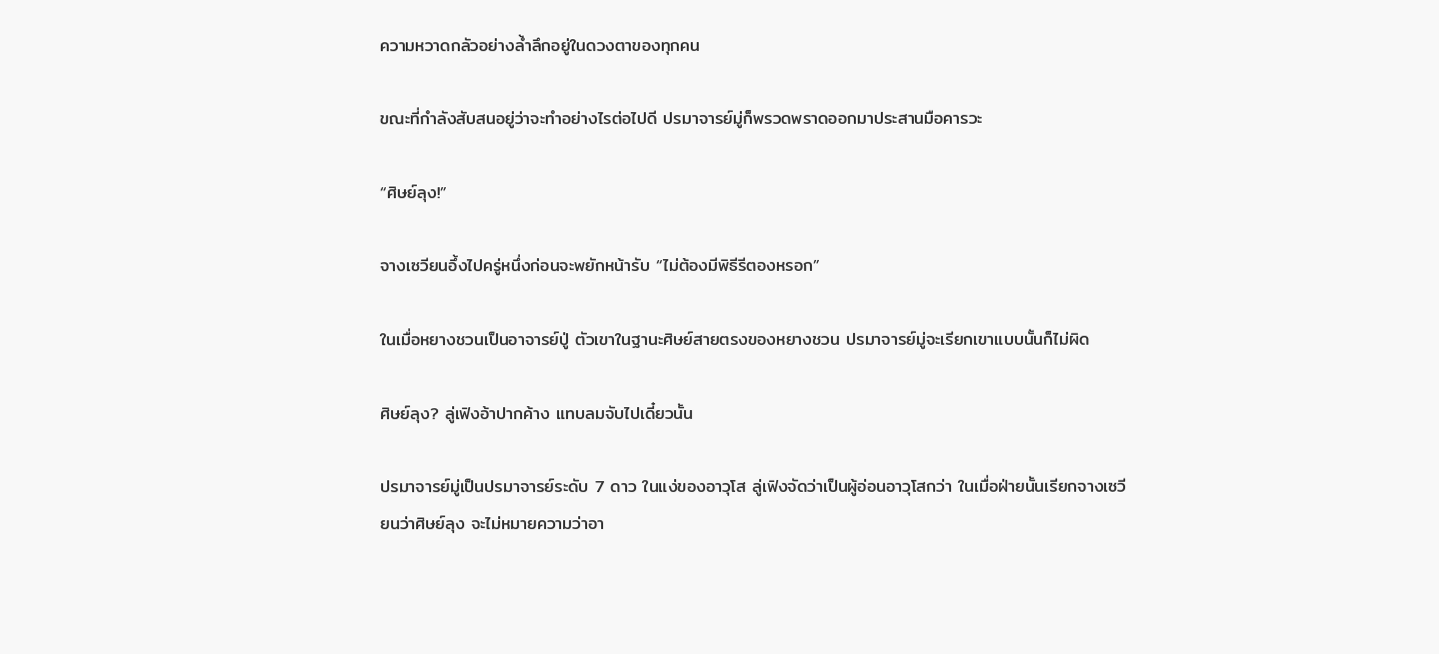ความหวาดกลัวอย่างล้ำลึกอยู่ในดวงตาของทุกคน

ขณะที่กำลังสับสนอยู่ว่าจะทำอย่างไรต่อไปดี ปรมาจารย์มู่ก็พรวดพราดออกมาประสานมือคารวะ

“ศิษย์ลุง!”

จางเซวียนอึ้งไปครู่หนึ่งก่อนจะพยักหน้ารับ “ไม่ต้องมีพิธีรีตองหรอก”

ในเมื่อหยางชวนเป็นอาจารย์ปู่ ตัวเขาในฐานะศิษย์สายตรงของหยางชวน ปรมาจารย์มู่จะเรียกเขาแบบนั้นก็ไม่ผิด

ศิษย์ลุง? ลู่เฟิงอ้าปากค้าง แทบลมจับไปเดี๋ยวนั้น

ปรมาจารย์มู่เป็นปรมาจารย์ระดับ 7 ดาว ในแง่ของอาวุโส ลู่เฟิงจัดว่าเป็นผู้อ่อนอาวุโสกว่า ในเมื่อฝ่ายนั้นเรียกจางเซวียนว่าศิษย์ลุง จะไม่หมายความว่าอา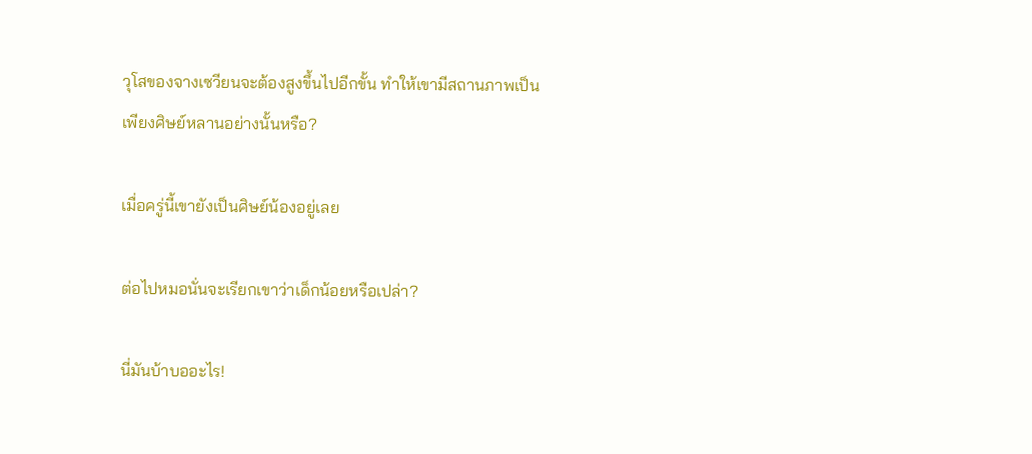วุโสของจางเซวียนจะต้องสูงขึ้นไปอีกขั้น ทำให้เขามีสถานภาพเป็นเพียงศิษย์หลานอย่างนั้นหรือ?

เมื่อครู่นี้เขายังเป็นศิษย์น้องอยู่เลย

ต่อไปหมอนั่นจะเรียกเขาว่าเด็กน้อยหรือเปล่า?

นี่มันบ้าบออะไร!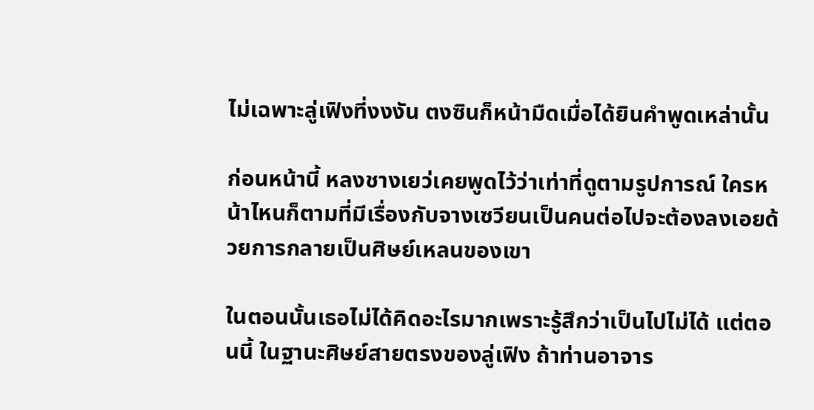ไม่เฉพาะลู่เฟิงที่งงงัน ตงซินก็หน้ามืดเมื่อได้ยินคำพูดเหล่านั้น

ก่อนหน้านี้ หลงชางเยว่เคยพูดไว้ว่าเท่าที่ดูตามรูปการณ์ ใครหน้าไหนก็ตามที่มีเรื่องกับจางเซวียนเป็นคนต่อไปจะต้องลงเอยด้วยการกลายเป็นศิษย์เหลนของเขา

ในตอนนั้นเธอไม่ได้คิดอะไรมากเพราะรู้สึกว่าเป็นไปไม่ได้ แต่ตอนนี้ ในฐานะศิษย์สายตรงของลู่เฟิง ถ้าท่านอาจาร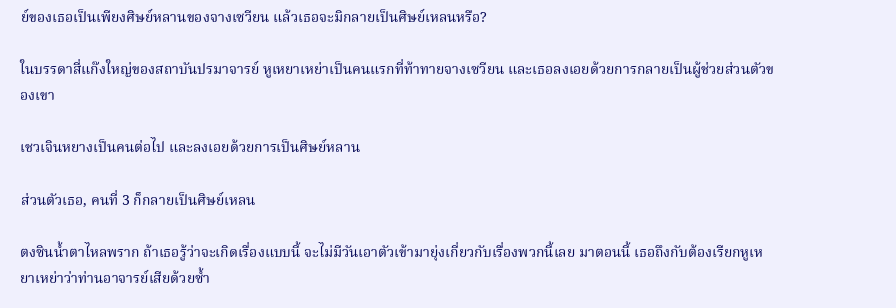ย์ของเธอเป็นเพียงศิษย์หลานของจางเซวียน แล้วเธอจะมิกลายเป็นศิษย์เหลนหรือ?

ในบรรดาสี่แก๊งใหญ่ของสถาบันปรมาจารย์ หูเหยาเหย่าเป็นคนแรกที่ท้าทายจางเซวียน และเธอลงเอยด้วยการกลายเป็นผู้ช่วยส่วนตัวของเขา

เชวเจินหยางเป็นคนต่อไป และลงเอยด้วยการเป็นศิษย์หลาน

ส่วนตัวเธอ, คนที่ 3 ก็กลายเป็นศิษย์เหลน

ตงซินน้ำตาไหลพราก ถ้าเธอรู้ว่าจะเกิดเรื่องแบบนี้ จะไม่มีวันเอาตัวเข้ามายุ่งเกี่ยวกับเรื่องพวกนี้เลย มาตอนนี้ เธอถึงกับต้องเรียกหูเหยาเหย่าว่าท่านอาจารย์เสียด้วยซ้ำ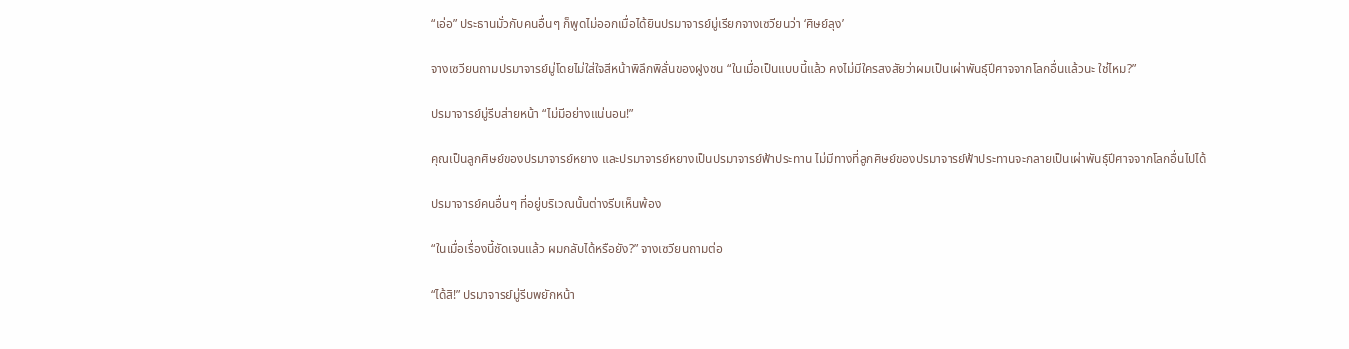“เอ่อ” ประธานมั่วกับคนอื่นๆ ก็พูดไม่ออกเมื่อได้ยินปรมาจารย์มู่เรียกจางเซวียนว่า ‘ศิษย์ลุง’

จางเซวียนถามปรมาจารย์มู่โดยไม่ใส่ใจสีหน้าพิลึกพิลั่นของฝูงชน “ในเมื่อเป็นแบบนี้แล้ว คงไม่มีใครสงสัยว่าผมเป็นเผ่าพันธุ์ปีศาจจากโลกอื่นแล้วนะ ใช่ไหม?”

ปรมาจารย์มู่รีบส่ายหน้า “ไม่มีอย่างแน่นอน!”

คุณเป็นลูกศิษย์ของปรมาจารย์หยาง และปรมาจารย์หยางเป็นปรมาจารย์ฟ้าประทาน ไม่มีทางที่ลูกศิษย์ของปรมาจารย์ฟ้าประทานจะกลายเป็นเผ่าพันธุ์ปีศาจจากโลกอื่นไปได้

ปรมาจารย์คนอื่นๆ ที่อยู่บริเวณนั้นต่างรีบเห็นพ้อง

“ในเมื่อเรื่องนี้ชัดเจนแล้ว ผมกลับได้หรือยัง?” จางเซวียนถามต่อ

“ได้สิ!” ปรมาจารย์มู่รีบพยักหน้า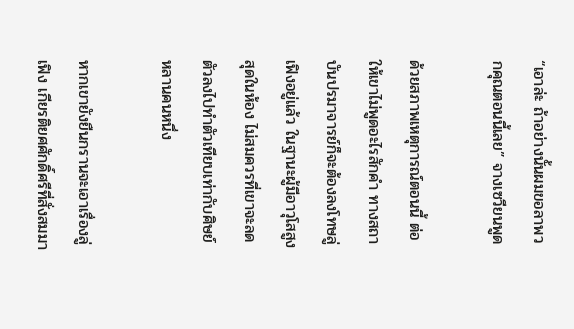“เอาล่ะ ถ้าอย่างนั้นผมขอลาพวกคุณตอนนี้เลย” จางเซวียนพูด

ด้วยสภาพเหตุการณ์ตอนนี้ ต่อให้เขาไม่พูดอะไรสักคำ ทางสถาบันปรมาจารย์ก็จะต้องลงโทษลู่เฟิงอยู่แล้ว ในฐานะผู้มีอาวุโสสูงสุดในห้อง ไม่สมควรที่เขาจะลดตัวลงไปทำตัวเทียบเท่ากับศิษย์หลานคนหนึ่ง

หากเขายังยืนกรานจะเอาเรื่องลู่เฟิง เกียรติยศศักดิ์ศรีที่สั่งสมมา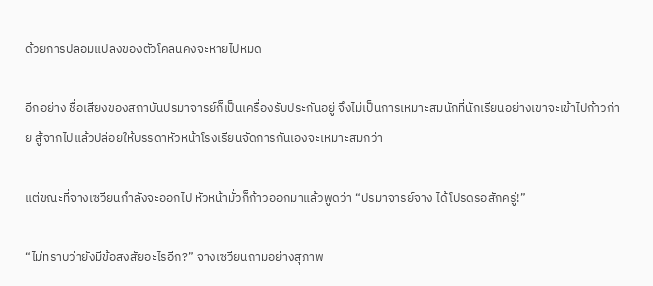ด้วยการปลอมแปลงของตัวโคลนคงจะหายไปหมด

อีกอย่าง ชื่อเสียงของสถาบันปรมาจารย์ก็เป็นเครื่องรับประกันอยู่ จึงไม่เป็นการเหมาะสมนักที่นักเรียนอย่างเขาจะเข้าไปก้าวก่าย สู้จากไปแล้วปล่อยให้บรรดาหัวหน้าโรงเรียนจัดการกันเองจะเหมาะสมกว่า

แต่ขณะที่จางเซวียนกำลังจะออกไป หัวหน้ามั่วก็ก้าวออกมาแล้วพูดว่า “ปรมาจารย์จาง ได้โปรดรอสักครู่!”

“ไม่ทราบว่ายังมีข้อสงสัยอะไรอีก?” จางเซวียนถามอย่างสุภาพ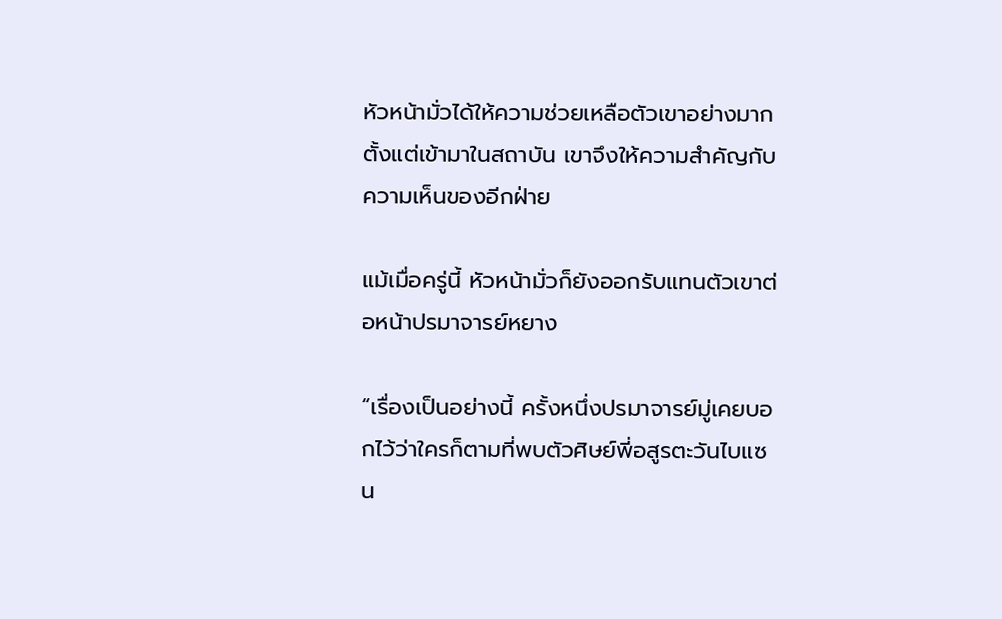หัวหน้ามั่วได้ให้ความช่วยเหลือตัวเขาอย่างมากตั้งแต่เข้ามาในสถาบัน เขาจึงให้ความสำคัญกับความเห็นของอีกฝ่าย

แม้เมื่อครู่นี้ หัวหน้ามั่วก็ยังออกรับแทนตัวเขาต่อหน้าปรมาจารย์หยาง

“เรื่องเป็นอย่างนี้ ครั้งหนึ่งปรมาจารย์มู่เคยบอกไว้ว่าใครก็ตามที่พบตัวศิษย์พี่อสูรตะวันไบแซน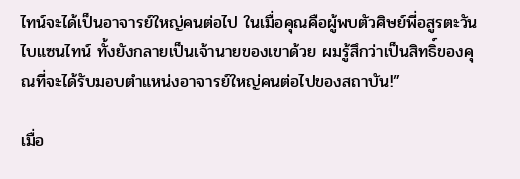ไทน์จะได้เป็นอาจารย์ใหญ่คนต่อไป ในเมื่อคุณคือผู้พบตัวศิษย์พี่อสูรตะวันไบแซนไทน์ ทั้งยังกลายเป็นเจ้านายของเขาด้วย ผมรู้สึกว่าเป็นสิทธิ์ของคุณที่จะได้รับมอบตำแหน่งอาจารย์ใหญ่คนต่อไปของสถาบัน!”

เมื่อ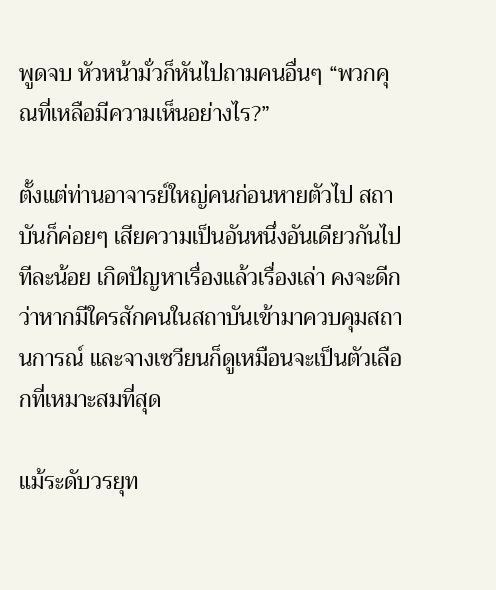พูดจบ หัวหน้ามั่วก็หันไปถามคนอื่นๆ “พวกคุณที่เหลือมีความเห็นอย่างไร?”

ตั้งแต่ท่านอาจารย์ใหญ่คนก่อนหายตัวไป สถาบันก็ค่อยๆ เสียความเป็นอันหนึ่งอันเดียวกันไปทีละน้อย เกิดปัญหาเรื่องแล้วเรื่องเล่า คงจะดีกว่าหากมีใครสักคนในสถาบันเข้ามาควบคุมสถานการณ์ และจางเซวียนก็ดูเหมือนจะเป็นตัวเลือกที่เหมาะสมที่สุด

แม้ระดับวรยุท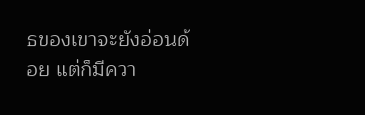ธของเขาจะยังอ่อนด้อย แต่ก็มีควา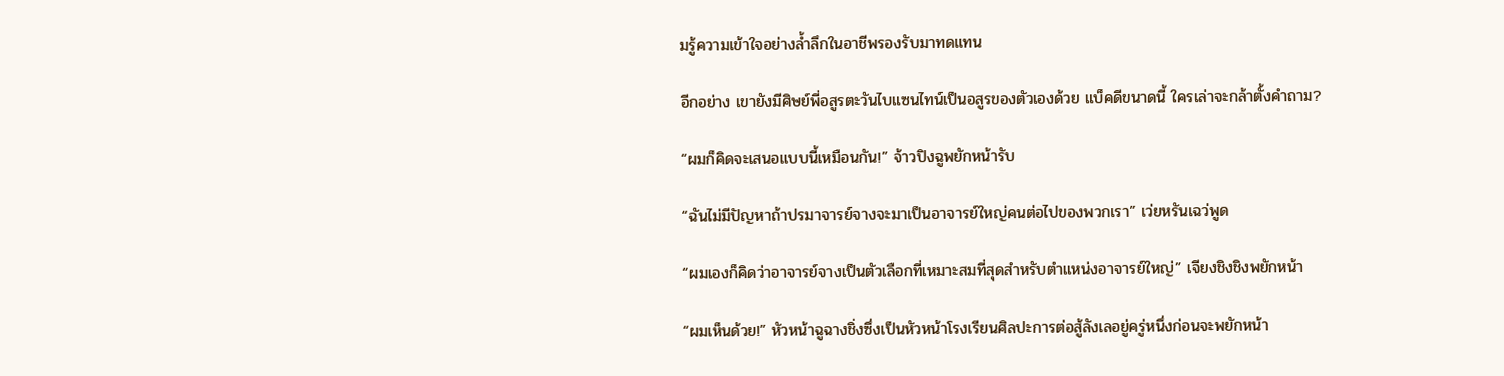มรู้ความเข้าใจอย่างล้ำลึกในอาชีพรองรับมาทดแทน

อีกอย่าง เขายังมีศิษย์พี่อสูรตะวันไบแซนไทน์เป็นอสูรของตัวเองด้วย แบ็คดีขนาดนี้ ใครเล่าจะกล้าตั้งคำถาม?

“ผมก็คิดจะเสนอแบบนี้เหมือนกัน!” จ้าวปิงฉูพยักหน้ารับ

“ฉันไม่มีปัญหาถ้าปรมาจารย์จางจะมาเป็นอาจารย์ใหญ่คนต่อไปของพวกเรา” เว่ยหรันเฉว่พูด

“ผมเองก็คิดว่าอาจารย์จางเป็นตัวเลือกที่เหมาะสมที่สุดสำหรับตำแหน่งอาจารย์ใหญ่” เจียงชิงชิงพยักหน้า

“ผมเห็นด้วย!” หัวหน้าฉูฉางชิ่งซึ่งเป็นหัวหน้าโรงเรียนศิลปะการต่อสู้ลังเลอยู่ครู่หนึ่งก่อนจะพยักหน้า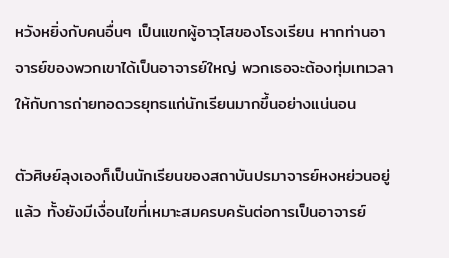หวังหยิ่งกับคนอื่นๆ เป็นแขกผู้อาวุโสของโรงเรียน หากท่านอาจารย์ของพวกเขาได้เป็นอาจารย์ใหญ่ พวกเธอจะต้องทุ่มเทเวลาให้กับการถ่ายทอดวรยุทธแก่นักเรียนมากขึ้นอย่างแน่นอน

ตัวศิษย์ลุงเองก็เป็นนักเรียนของสถาบันปรมาจารย์หงหย่วนอยู่แล้ว ทั้งยังมีเงื่อนไขที่เหมาะสมครบครันต่อการเป็นอาจารย์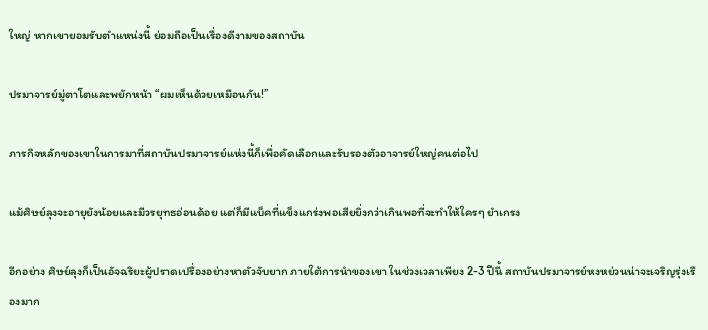ใหญ่ หากเขายอมรับตำแหน่งนี้ ย่อมถือเป็นเรื่องดีงามของสถาบัน

ปรมาจารย์มู่ตาโตและพยักหน้า “ผมเห็นด้วยเหมือนกัน!”

ภารกิจหลักของเขาในการมาที่สถาบันปรมาจารย์แห่งนี้ก็เพื่อคัดเลือกและรับรองตัวอาจารย์ใหญ่คนต่อไป

แม้ศิษย์ลุงจะอายุยังน้อยและมีวรยุทธอ่อนด้อย แต่ก็มีแบ็คที่แข็งแกร่งพอเสียยิ่งกว่าเกินพอที่จะทำให้ใครๆ ยำเกรง

อีกอย่าง ศิษย์ลุงก็เป็นอัจฉริยะผู้ปราดเปรื่องอย่างหาตัวจับยาก ภายใต้การนำของเขา ในช่วงเวลาเพียง 2-3 ปีนี้ สถาบันปรมาจารย์หงหย่วนน่าจะเจริญรุ่งเรืองมาก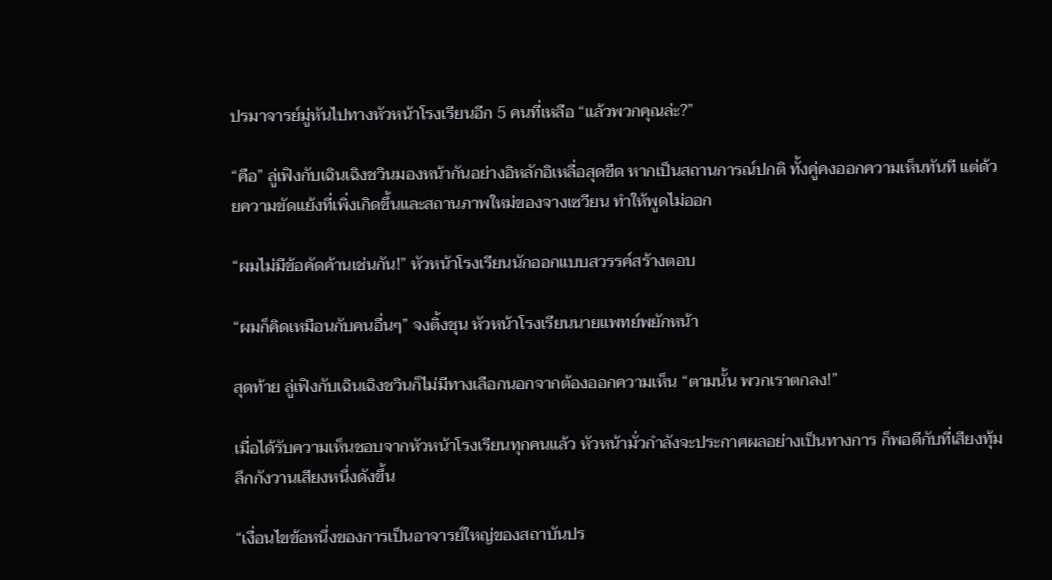ปรมาจารย์มู่หันไปทางหัวหน้าโรงเรียนอีก 5 คนที่เหลือ “แล้วพวกคุณล่ะ?”

“คือ” ลู่เฟิงกับเฉินเฉิงชวินมองหน้ากันอย่างอิหลักอิเหลื่อสุดขีด หากเป็นสถานการณ์ปกติ ทั้งคู่คงออกความเห็นทันที แต่ด้วยความขัดแย้งที่เพิ่งเกิดขึ้นและสถานภาพใหม่ของจางเซวียน ทำให้พูดไม่ออก

“ผมไม่มีข้อคัดค้านเช่นกัน!” หัวหน้าโรงเรียนนักออกแบบสวรรค์สร้างตอบ

“ผมก็คิดเหมือนกับคนอื่นๆ” จงติ้งชุน หัวหน้าโรงเรียนนายแพทย์พยักหน้า

สุดท้าย ลู่เฟิงกับเฉินเฉิงชวินก็ไม่มีทางเลือกนอกจากต้องออกความเห็น “ตามนั้น พวกเราตกลง!”

เมื่อได้รับความเห็นชอบจากหัวหน้าโรงเรียนทุกคนแล้ว หัวหน้ามั่วกำลังจะประกาศผลอย่างเป็นทางการ ก็พอดีกับที่เสียงทุ้มลึกกังวานเสียงหนึ่งดังขึ้น

“เงื่อนไขข้อหนึ่งของการเป็นอาจารย์ใหญ่ของสถาบันปร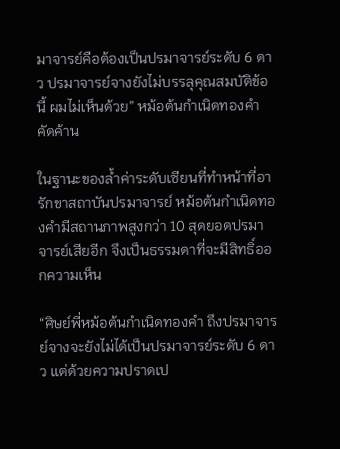มาจารย์คือต้องเป็นปรมาจารย์ระดับ 6 ดาว ปรมาจารย์จางยังไม่บรรลุคุณสมบัติข้อนี้ ผมไม่เห็นด้วย” หม้อต้นกำเนิดทองคำคัดค้าน

ในฐานะของล้ำค่าระดับเซียนที่ทำหน้าที่อารักขาสถาบันปรมาจารย์ หม้อต้นกำเนิดทองคำมีสถานภาพสูงกว่า 10 สุดยอดปรมาจารย์เสียอีก จึงเป็นธรรมดาที่จะมีสิทธิ์ออกความเห็น

“ศิษย์พี่หม้อต้นกำเนิดทองคำ ถึงปรมาจารย์จางจะยังไม่ได้เป็นปรมาจารย์ระดับ 6 ดาว แต่ด้วยความปราดเป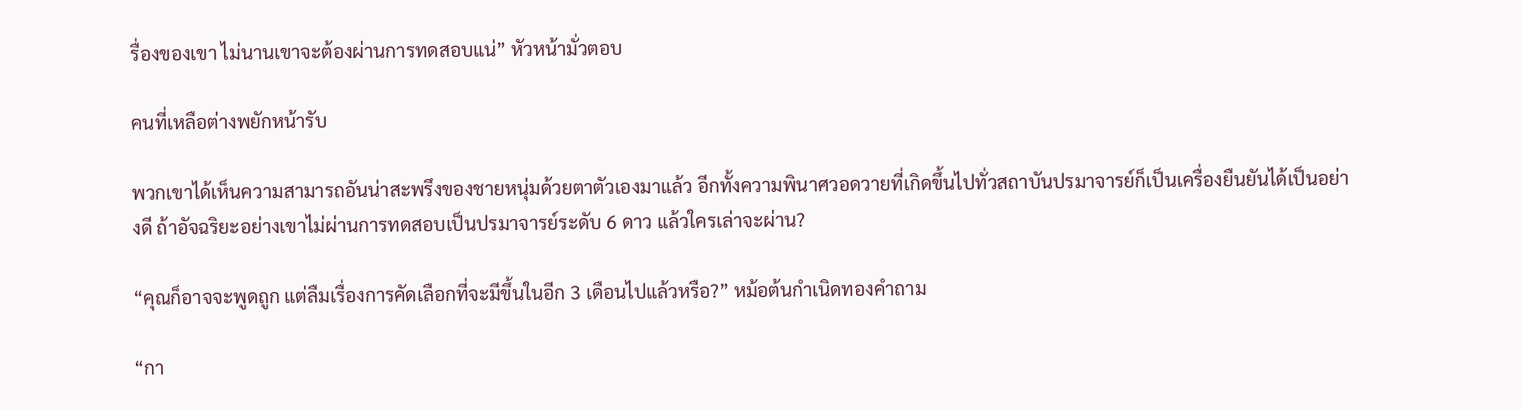รื่องของเขา ไม่นานเขาจะต้องผ่านการทดสอบแน่” หัวหน้ามั่วตอบ

คนที่เหลือต่างพยักหน้ารับ

พวกเขาได้เห็นความสามารถอันน่าสะพรึงของชายหนุ่มด้วยตาตัวเองมาแล้ว อีกทั้งความพินาศวอดวายที่เกิดขึ้นไปทั่วสถาบันปรมาจารย์ก็เป็นเครื่องยืนยันได้เป็นอย่างดี ถ้าอัจฉริยะอย่างเขาไม่ผ่านการทดสอบเป็นปรมาจารย์ระดับ 6 ดาว แล้วใครเล่าจะผ่าน?

“คุณก็อาจจะพูดถูก แต่ลืมเรื่องการคัดเลือกที่จะมีขึ้นในอีก 3 เดือนไปแล้วหรือ?” หม้อต้นกำเนิดทองคำถาม

“กา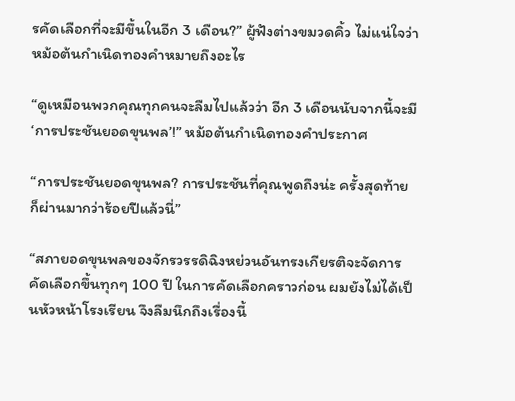รคัดเลือกที่จะมีขึ้นในอีก 3 เดือน?” ผู้ฟังต่างขมวดคิ้ว ไม่แน่ใจว่าหม้อต้นกำเนิดทองคำหมายถึงอะไร

“ดูเหมือนพวกคุณทุกคนจะลืมไปแล้วว่า อีก 3 เดือนนับจากนี้จะมี ‘การประชันยอดขุนพล’!” หม้อต้นกำเนิดทองคำประกาศ

“การประชันยอดขุนพล? การประชันที่คุณพูดถึงน่ะ ครั้งสุดท้ายก็ผ่านมากว่าร้อยปีแล้วนี่”

“สภายอดขุนพลของจักรวรรดิฉิงหย่วนอันทรงเกียรติจะจัดการคัดเลือกขึ้นทุกๆ 100 ปี ในการคัดเลือกคราวก่อน ผมยังไม่ได้เป็นหัวหน้าโรงเรียน จึงลืมนึกถึงเรื่องนี้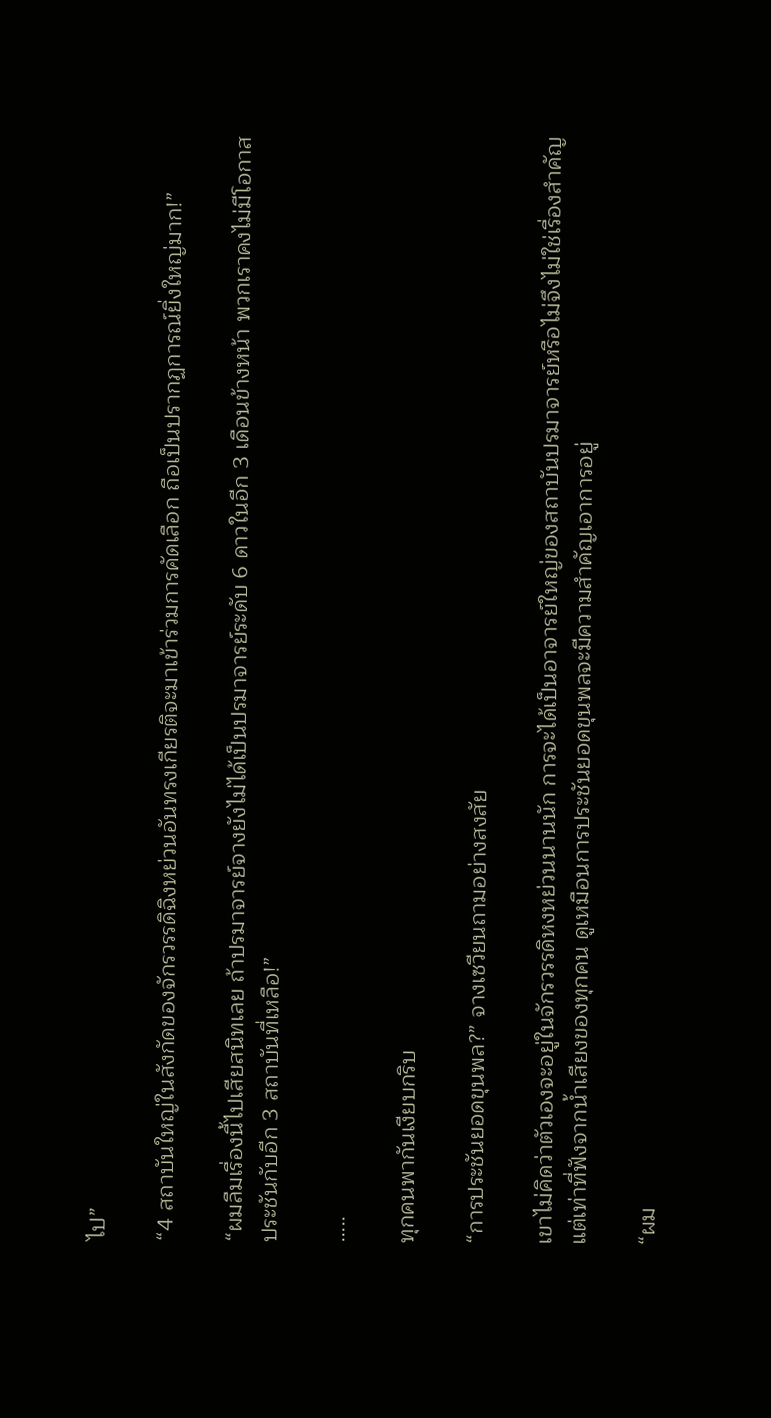ไป”

“4 สถาบันใหญ่ในสังกัดของจักรวรรดิฉิงหย่วนอันทรงเกียรติจะมาเข้าร่วมการคัดเลือก ถือเป็นปรากฏการณ์ยิ่งใหญ่มาก!”

“ผมลืมเรื่องนี้ไปเสียสนิทเลย ถ้าปรมาจารย์จางยังไม่ได้เป็นปรมาจารย์ระดับ 6 ดาวในอีก 3 เดือนข้างหน้า พวกเราคงไม่มีโอกาสประชันกับอีก 3 สถาบันที่เหลือ!”

…..

ทุกคนพากันเงียบกริบ

“การประชันยอดขุนพล?” จางเซวียนถามอย่างสงสัย

เขาไม่คิดว่าตัวเองจะอยู่ในจักรวรรดิหงหย่วนนานนัก การจะได้เป็นอาจารย์ใหญ่ของสถาบันปรมาจารย์หรือไม่จึงไม่ใช่เรื่องสำคัญ แต่เท่าที่ฟังจากน้ำเสียงของทุกคน ดูเหมือนการประชันยอดขุนพลจะมีความสำคัญเอาการอยู่

“ผม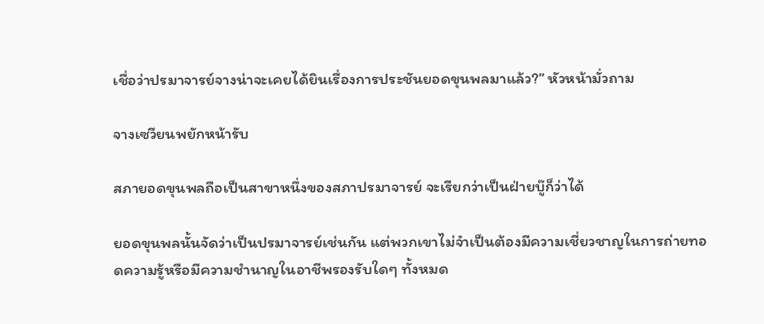เชื่อว่าปรมาจารย์จางน่าจะเคยได้ยินเรื่องการประชันยอดขุนพลมาแล้ว?” หัวหน้ามั่วถาม

จางเซวียนพยักหน้ารับ

สภายอดขุนพลถือเป็นสาขาหนึ่งของสภาปรมาจารย์ จะเรียกว่าเป็นฝ่ายบู๊ก็ว่าได้

ยอดขุนพลนั้นจัดว่าเป็นปรมาจารย์เช่นกัน แต่พวกเขาไม่จำเป็นต้องมีความเชี่ยวชาญในการถ่ายทอดความรู้หรือมีความชำนาญในอาชีพรองรับใดๆ ทั้งหมด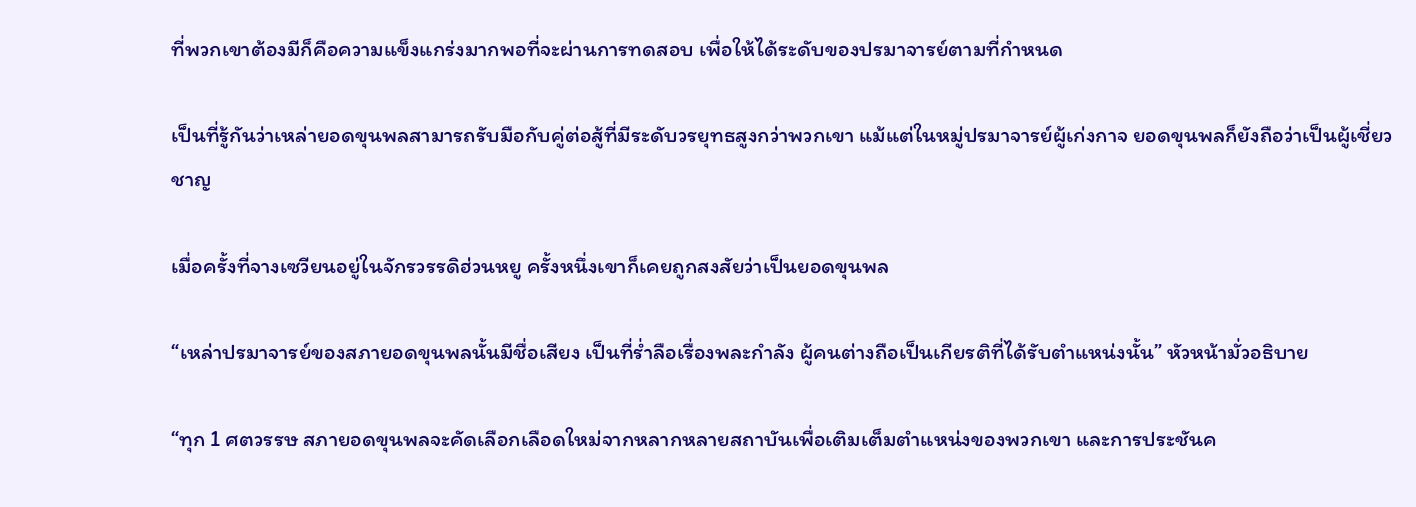ที่พวกเขาต้องมีก็คือความแข็งแกร่งมากพอที่จะผ่านการทดสอบ เพื่อให้ได้ระดับของปรมาจารย์ตามที่กำหนด

เป็นที่รู้กันว่าเหล่ายอดขุนพลสามารถรับมือกับคู่ต่อสู้ที่มีระดับวรยุทธสูงกว่าพวกเขา แม้แต่ในหมู่ปรมาจารย์ผู้เก่งกาจ ยอดขุนพลก็ยังถือว่าเป็นผู้เชี่ยวชาญ

เมื่อครั้งที่จางเซวียนอยู่ในจักรวรรดิฮ่วนหยู ครั้งหนึ่งเขาก็เคยถูกสงสัยว่าเป็นยอดขุนพล

“เหล่าปรมาจารย์ของสภายอดขุนพลนั้นมีชื่อเสียง เป็นที่ร่ำลือเรื่องพละกำลัง ผู้คนต่างถือเป็นเกียรติที่ได้รับตำแหน่งนั้น” หัวหน้ามั่วอธิบาย

“ทุก 1 ศตวรรษ สภายอดขุนพลจะคัดเลือกเลือดใหม่จากหลากหลายสถาบันเพื่อเติมเต็มตำแหน่งของพวกเขา และการประชันค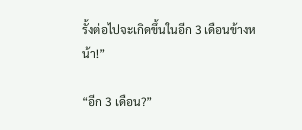รั้งต่อไปจะเกิดขึ้นในอีก 3 เดือนข้างหน้า!”

“อีก 3 เดือน?”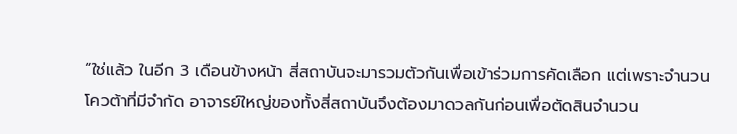“ใช่แล้ว ในอีก 3 เดือนข้างหน้า สี่สถาบันจะมารวมตัวกันเพื่อเข้าร่วมการคัดเลือก แต่เพราะจำนวนโควต้าที่มีจำกัด อาจารย์ใหญ่ของทั้งสี่สถาบันจึงต้องมาดวลกันก่อนเพื่อตัดสินจำนวน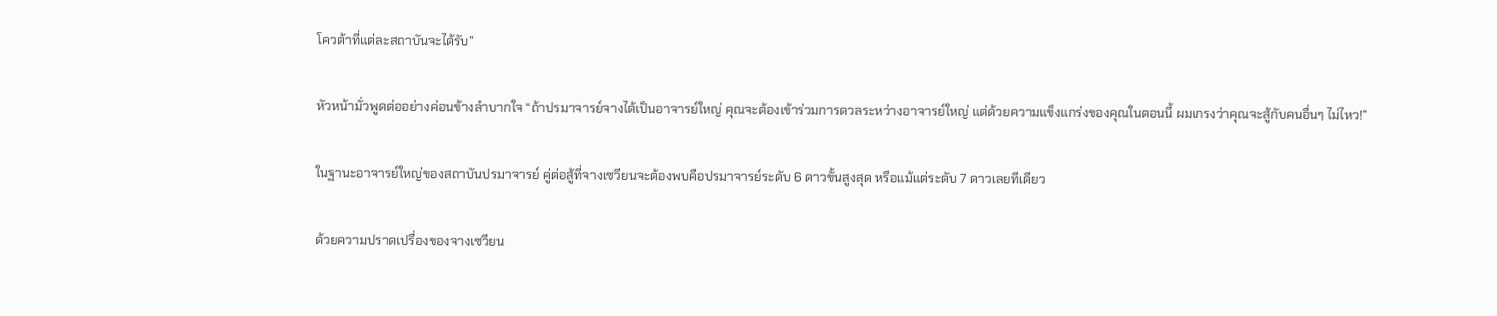โควต้าที่แต่ละสถาบันจะได้รับ”

หัวหน้ามั่วพูดต่ออย่างค่อนข้างลำบากใจ “ถ้าปรมาจารย์จางได้เป็นอาจารย์ใหญ่ คุณจะต้องเข้าร่วมการดวลระหว่างอาจารย์ใหญ่ แต่ด้วยความแข็งแกร่งของคุณในตอนนี้ ผมเกรงว่าคุณจะสู้กับคนอื่นๆ ไม่ไหว!”

ในฐานะอาจารย์ใหญ่ของสถาบันปรมาจารย์ คู่ต่อสู้ที่จางเซวียนจะต้องพบคือปรมาจารย์ระดับ 6 ดาวขั้นสูงสุด หรือแม้แต่ระดับ 7 ดาวเลยทีเดียว

ด้วยความปราดเปรื่องของจางเซวียน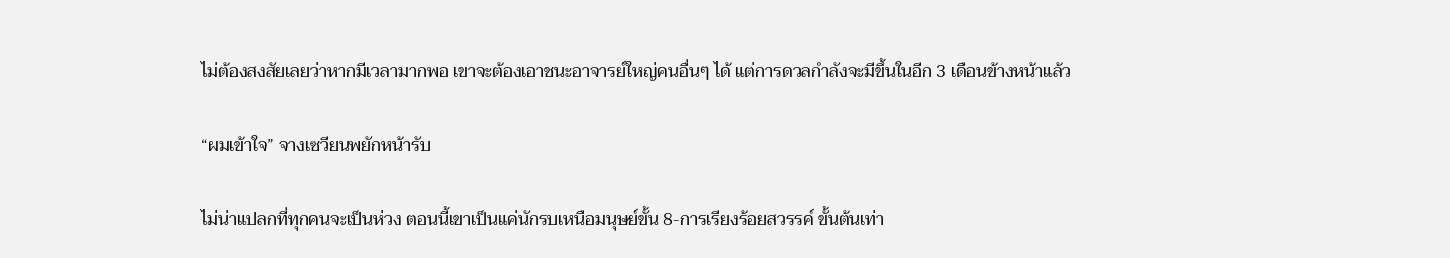ไม่ต้องสงสัยเลยว่าหากมีเวลามากพอ เขาจะต้องเอาชนะอาจารย์ใหญ่คนอื่นๆ ได้ แต่การดวลกำลังจะมีขึ้นในอีก 3 เดือนข้างหน้าแล้ว

“ผมเข้าใจ” จางเซวียนพยักหน้ารับ

ไม่น่าแปลกที่ทุกคนจะเป็นห่วง ตอนนี้เขาเป็นแค่นักรบเหนือมนุษย์ขั้น 8-การเรียงร้อยสวรรค์ ขั้นต้นเท่า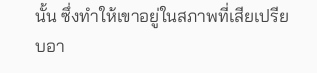นั้น ซึ่งทำให้เขาอยู่ในสภาพที่เสียเปรียบอา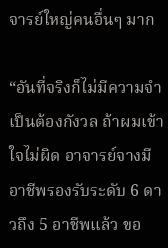จารย์ใหญ่คนอื่นๆ มาก

“อันที่จริงก็ไม่มีความจำเป็นต้องกังวล ถ้าผมเข้าใจไม่ผิด อาจารย์จางมีอาชีพรองรับระดับ 6 ดาวถึง 5 อาชีพแล้ว ขอ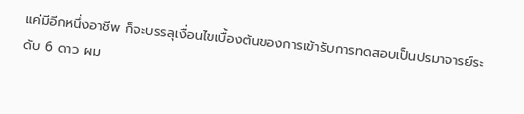แค่มีอีกหนึ่งอาชีพ ก็จะบรรลุเงื่อนไขเบื้องต้นของการเข้ารับการทดสอบเป็นปรมาจารย์ระดับ 6 ดาว ผม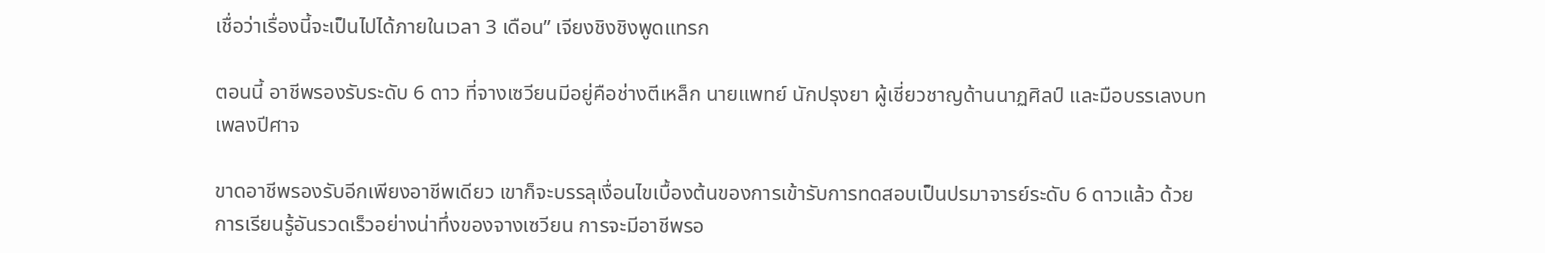เชื่อว่าเรื่องนี้จะเป็นไปได้ภายในเวลา 3 เดือน” เจียงชิงชิงพูดแทรก

ตอนนี้ อาชีพรองรับระดับ 6 ดาว ที่จางเซวียนมีอยู่คือช่างตีเหล็ก นายแพทย์ นักปรุงยา ผู้เชี่ยวชาญด้านนาฏศิลป์ และมือบรรเลงบทเพลงปีศาจ

ขาดอาชีพรองรับอีกเพียงอาชีพเดียว เขาก็จะบรรลุเงื่อนไขเบื้องต้นของการเข้ารับการทดสอบเป็นปรมาจารย์ระดับ 6 ดาวแล้ว ด้วยการเรียนรู้อันรวดเร็วอย่างน่าทึ่งของจางเซวียน การจะมีอาชีพรอ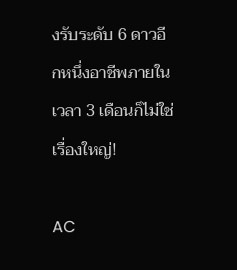งรับระดับ 6 ดาวอีกหนึ่งอาชีพภายในเวลา 3 เดือนก็ไม่ใช่เรื่องใหญ่!

AC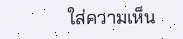ใส่ความเห็น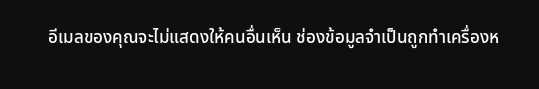อีเมลของคุณจะไม่แสดงให้คนอื่นเห็น ช่องข้อมูลจำเป็นถูกทำเครื่องห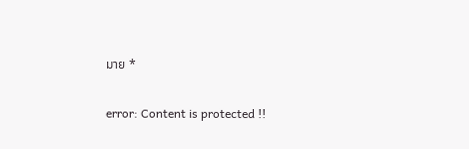มาย *

error: Content is protected !!